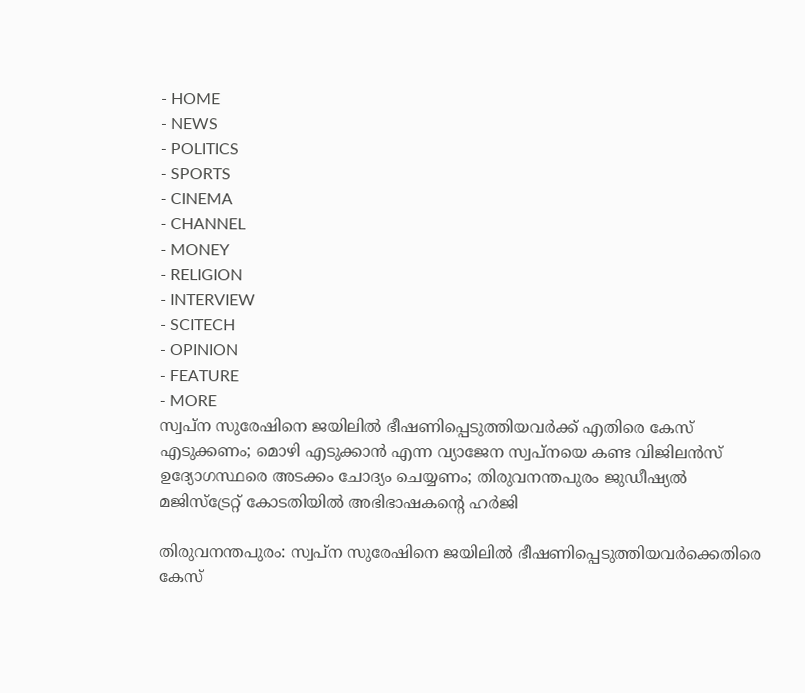- HOME
- NEWS
- POLITICS
- SPORTS
- CINEMA
- CHANNEL
- MONEY
- RELIGION
- INTERVIEW
- SCITECH
- OPINION
- FEATURE
- MORE
സ്വപ്ന സുരേഷിനെ ജയിലിൽ ഭീഷണിപ്പെടുത്തിയവർക്ക് എതിരെ കേസ് എടുക്കണം; മൊഴി എടുക്കാൻ എന്ന വ്യാജേന സ്വപ്നയെ കണ്ട വിജിലൻസ് ഉദ്യോഗസ്ഥരെ അടക്കം ചോദ്യം ചെയ്യണം; തിരുവനന്തപുരം ജുഡീഷ്യൽ മജിസ്ട്രേറ്റ് കോടതിയിൽ അഭിഭാഷകന്റെ ഹർജി

തിരുവനന്തപുരം: സ്വപ്ന സുരേഷിനെ ജയിലിൽ ഭീഷണിപ്പെടുത്തിയവർക്കെതിരെ കേസ്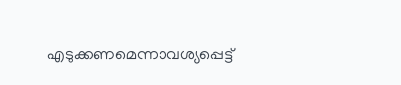എടുക്കണമെന്നാവശ്യപ്പെട്ട്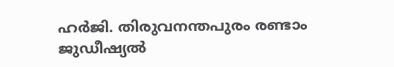ഹർജി. തിരുവനന്തപുരം രണ്ടാം ജുഡീഷ്യൽ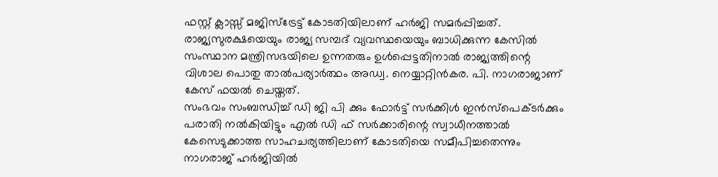ഫസ്റ്റ് ക്ലാസ്സ് മജിസ്ട്രേട്ട് കോടതിയിലാണ് ഹർജി സമർപ്പിച്ചത്. രാജ്യസുരക്ഷയെയും രാജ്യ സമ്പദ് വ്യവസ്ഥയെയും ബാധിക്കുന്ന കേസിൽ സംസ്ഥാന മന്ത്രിസഭയിലെ ഉന്നതരും ഉൾപ്പെട്ടതിനാൽ രാജ്യത്തിന്റെ വിശാല പൊതു താൽപര്യാർത്ഥം അഡ്വ. നെയ്യാറ്റിൻകര. പി. നാഗരാജാണ് കേസ് ഫയൽ ചെയ്തത്.
സംഭവം സംബന്ധിച്ച് ഡി ജി പി ക്കും ഫോർട്ട് സർക്കിൾ ഇൻസ്പെക്ടർക്കും പരാതി നൽകിയിട്ടും എൽ ഡി ഫ് സർക്കാരിന്റെ സ്വാധീനത്താൽ കേസെടുക്കാത്ത സാഹചര്യത്തിലാണ് കോടതിയെ സമീപിച്ചതെന്നും നാഗരാജ് ഹർജിയിൽ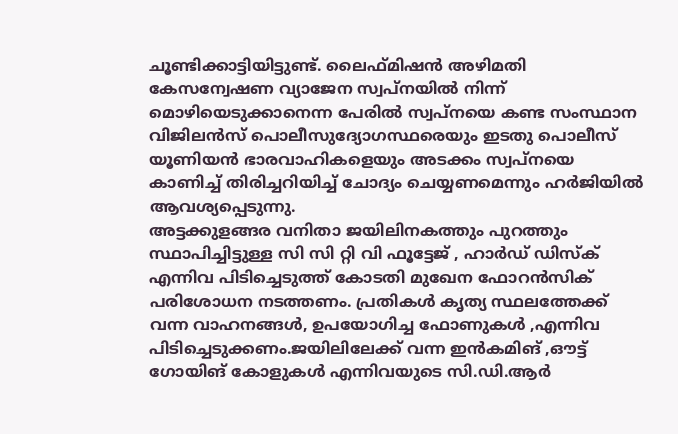ചൂണ്ടിക്കാട്ടിയിട്ടുണ്ട്. ലൈഫ്മിഷൻ അഴിമതി കേസന്വേഷണ വ്യാജേന സ്വപ്നയിൽ നിന്ന് മൊഴിയെടുക്കാനെന്ന പേരിൽ സ്വപ്നയെ കണ്ട സംസ്ഥാന വിജിലൻസ് പൊലീസുദ്യോഗസ്ഥരെയും ഇടതു പൊലീസ് യൂണിയൻ ഭാരവാഹികളെയും അടക്കം സ്വപ്നയെ കാണിച്ച് തിരിച്ചറിയിച്ച് ചോദ്യം ചെയ്യണമെന്നും ഹർജിയിൽ ആവശ്യപ്പെടുന്നു.
അട്ടക്കുളങ്ങര വനിതാ ജയിലിനകത്തും പുറത്തും സ്ഥാപിച്ചിട്ടുള്ള സി സി റ്റി വി ഫൂട്ടേജ് , ഹാർഡ് ഡിസ്ക് എന്നിവ പിടിച്ചെടുത്ത് കോടതി മുഖേന ഫോറൻസിക് പരിശോധന നടത്തണം. പ്രതികൾ കൃത്യ സ്ഥലത്തേക്ക് വന്ന വാഹനങ്ങൾ, ഉപയോഗിച്ച ഫോണുകൾ ,എന്നിവ പിടിച്ചെടുക്കണം.ജയിലിലേക്ക് വന്ന ഇൻകമിങ് ,ഔട്ട് ഗോയിങ് കോളുകൾ എന്നിവയുടെ സി.ഡി.ആർ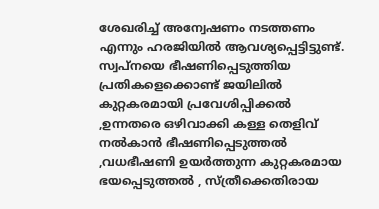ശേഖരിച്ച് അന്വേഷണം നടത്തണം എന്നും ഹരജിയിൽ ആവശ്യപ്പെട്ടിട്ടുണ്ട്.
സ്വപ്നയെ ഭീഷണിപ്പെടുത്തിയ പ്രതികളെക്കൊണ്ട് ജയിലിൽ കുറ്റകരമായി പ്രവേശിപ്പിക്കൽ ,ഉന്നതരെ ഒഴിവാക്കി കള്ള തെളിവ് നൽകാൻ ഭീഷണിപ്പെടുത്തൽ ,വധഭീഷണി ഉയർത്തുന്ന കുറ്റകരമായ ഭയപ്പെടുത്തൽ , സ്ത്രീക്കെതിരായ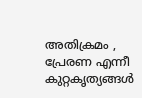അതിക്രമം , പ്രേരണ എന്നീ കുറ്റകൃത്യങ്ങൾ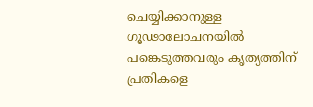ചെയ്യിക്കാനുള്ള ഗൂഢാലോചനയിൽ പങ്കെടുത്തവരും കൃത്യത്തിന് പ്രതികളെ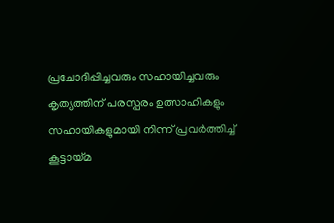പ്രചോദിപ്പിച്ചവരും സഹായിച്ചവരും കൃത്യത്തിന് പരസ്പരം ഉത്സാഹികളും സഹായികളുമായി നിന്ന് പ്രവർത്തിച്ച് കൂട്ടായ്മ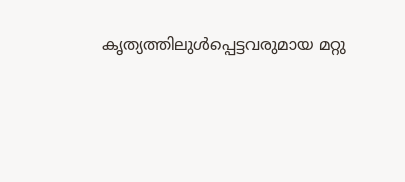കൃത്യത്തിലുൾപ്പെട്ടവരുമായ മറ്റു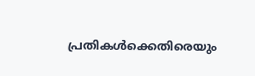പ്രതികൾക്കെതിരെയും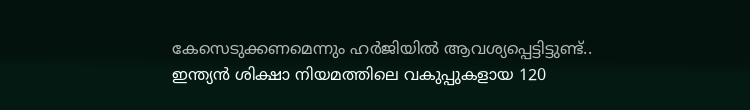കേസെടുക്കണമെന്നും ഹർജിയിൽ ആവശ്യപ്പെട്ടിട്ടുണ്ട്..
ഇന്ത്യൻ ശിക്ഷാ നിയമത്തിലെ വകുപ്പുകളായ 120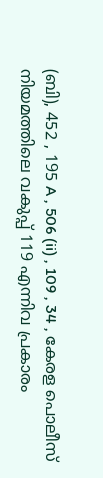(ബി), 452 , 195 A , 506 (ii) , 109 , 34 , കേരള പൊലീസ് നിയമത്തിലെ വകുപ്പ് 119 എന്നിവ പ്രകാരം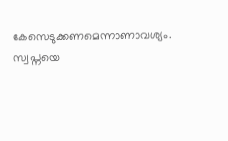കേസെടുക്കണമെന്നാണാവശ്യം. സ്വപ്നയെ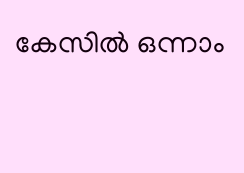കേസിൽ ഒന്നാം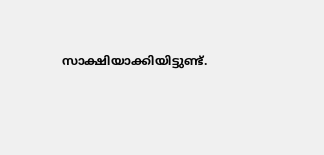സാക്ഷിയാക്കിയിട്ടുണ്ട്.